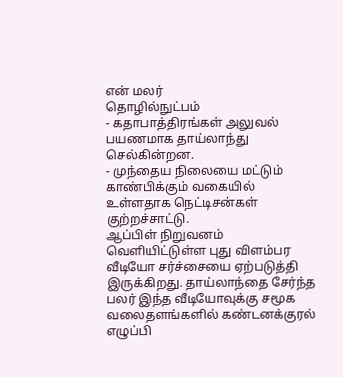என் மலர்
தொழில்நுட்பம்
- கதாபாத்திரங்கள் அலுவல் பயணமாக தாய்லாந்து செல்கின்றன.
- முந்தைய நிலையை மட்டும் காண்பிக்கும் வகையில் உள்ளதாக நெட்டிசன்கள் குற்றச்சாட்டு.
ஆப்பிள் நிறுவனம் வெளியிட்டுள்ள புது விளம்பர வீடியோ சர்ச்சையை ஏற்படுத்தி இருக்கிறது. தாய்லாந்தை சேர்ந்த பலர் இந்த வீடியோவுக்கு சமூக வலைதளங்களில் கண்டனக்குரல் எழுப்பி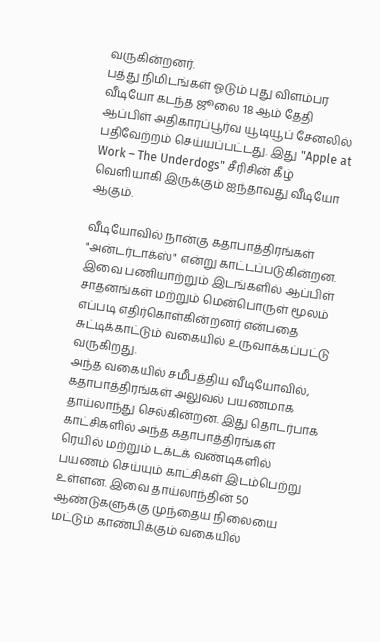வருகின்றனர்.
பத்து நிமிடங்கள் ஓடும் புது விளம்பர வீடியோ கடந்த ஜூலை 18 ஆம் தேதி ஆப்பிள் அதிகாரப்பூர்வ யூடியூப் சேனலில் பதிவேற்றம் செய்யப்பட்டது. இது "Apple at Work – The Underdogs" சீரிசின் கீழ் வெளியாகி இருக்கும் ஐந்தாவது வீடியோ ஆகும்.

வீடியோவில் நான்கு கதாபாத்திரங்கள் "அன்டர்டாக்ஸ்" என்று காட்டப்படுகின்றன. இவை பணியாற்றும் இடங்களில் ஆப்பிள் சாதனங்கள் மற்றும் மென்பொருள் மூலம் எப்படி எதிர்கொள்கின்றனர் என்பதை சுட்டிக்காட்டும் வகையில் உருவாக்கப்பட்டு வருகிறது.
அந்த வகையில் சமீபத்திய வீடியோவில், கதாபாத்திரங்கள் அலுவல் பயணமாக தாய்லாந்து செல்கின்றன. இது தொடர்பாக காட்சிகளில் அந்த கதாபாத்திரங்கள் ரெயில் மற்றும் டக்டக் வண்டிகளில் பயணம் செய்யும் காட்சிகள் இடம்பெற்று உள்ளன. இவை தாய்லாந்தின் 50 ஆண்டுகளுக்கு முந்தைய நிலையை மட்டும் காண்பிக்கும் வகையில்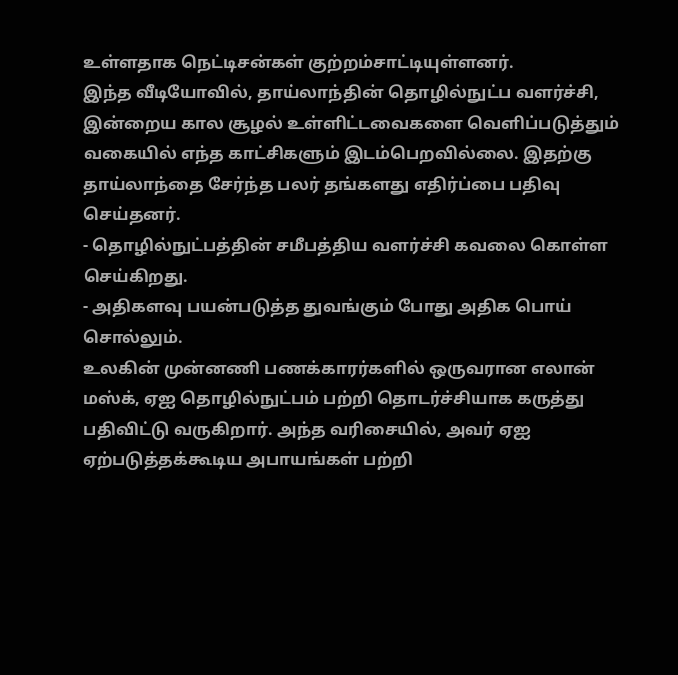உள்ளதாக நெட்டிசன்கள் குற்றம்சாட்டியுள்ளனர்.
இந்த வீடியோவில், தாய்லாந்தின் தொழில்நுட்ப வளர்ச்சி, இன்றைய கால சூழல் உள்ளிட்டவைகளை வெளிப்படுத்தும் வகையில் எந்த காட்சிகளும் இடம்பெறவில்லை. இதற்கு தாய்லாந்தை சேர்ந்த பலர் தங்களது எதிர்ப்பை பதிவு செய்தனர்.
- தொழில்நுட்பத்தின் சமீபத்திய வளர்ச்சி கவலை கொள்ள செய்கிறது.
- அதிகளவு பயன்படுத்த துவங்கும் போது அதிக பொய் சொல்லும்.
உலகின் முன்னணி பணக்காரர்களில் ஒருவரான எலான் மஸ்க், ஏஐ தொழில்நுட்பம் பற்றி தொடர்ச்சியாக கருத்து பதிவிட்டு வருகிறார். அந்த வரிசையில், அவர் ஏஐ ஏற்படுத்தக்கூடிய அபாயங்கள் பற்றி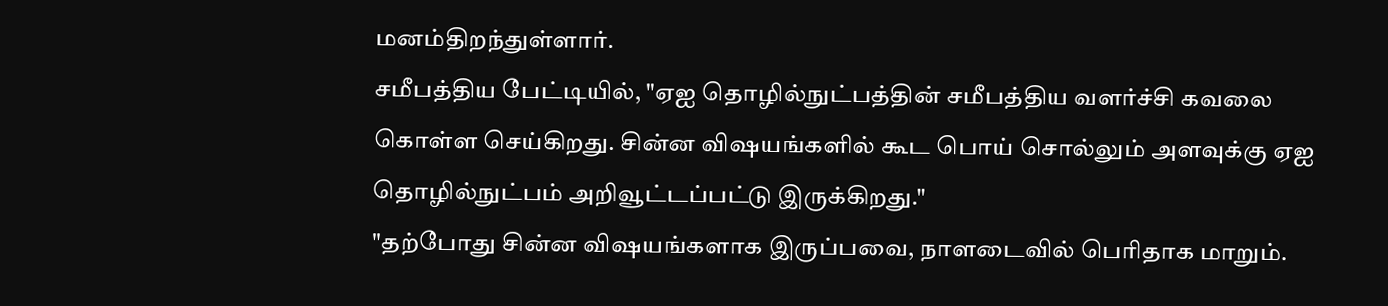மனம்திறந்துள்ளார்.
சமீபத்திய பேட்டியில், "ஏஐ தொழில்நுட்பத்தின் சமீபத்திய வளர்ச்சி கவலை கொள்ள செய்கிறது. சின்ன விஷயங்களில் கூட பொய் சொல்லும் அளவுக்கு ஏஐ தொழில்நுட்பம் அறிவூட்டப்பட்டு இருக்கிறது."
"தற்போது சின்ன விஷயங்களாக இருப்பவை, நாளடைவில் பெரிதாக மாறும்.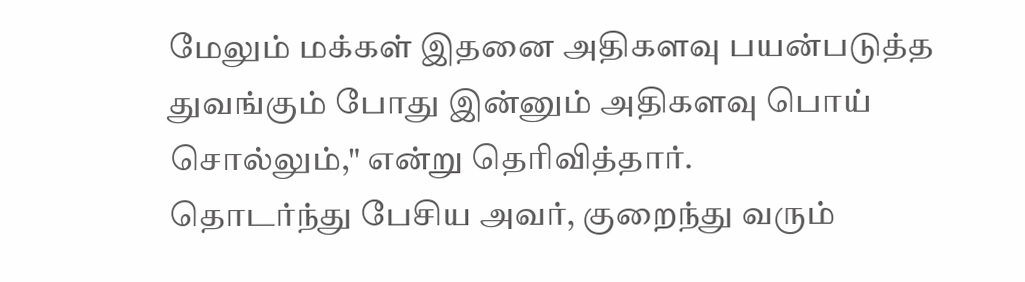மேலும் மக்கள் இதனை அதிகளவு பயன்படுத்த துவங்கும் போது இன்னும் அதிகளவு பொய் சொல்லும்," என்று தெரிவித்தார்.
தொடர்ந்து பேசிய அவர், குறைந்து வரும்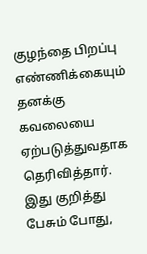குழந்தை பிறப்பு எண்ணிக்கையும் தனக்கு கவலையை ஏற்படுத்துவதாக தெரிவித்தார்.
இது குறித்து பேசும் போது,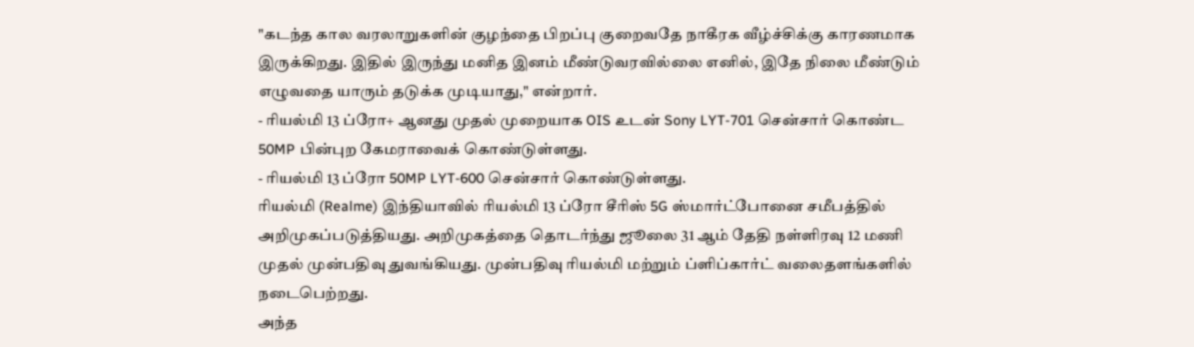"கடந்த கால வரலாறுகளின் குழந்தை பிறப்பு குறைவதே நாகீரக வீழ்ச்சிக்கு காரணமாக இருக்கிறது. இதில் இருந்து மனித இனம் மீண்டுவரவில்லை எனில், இதே நிலை மீண்டும் எழுவதை யாரும் தடுக்க முடியாது," என்றார்.
- ரியல்மி 13 ப்ரோ+ ஆனது முதல் முறையாக OIS உடன் Sony LYT-701 சென்சார் கொண்ட 50MP பின்புற கேமராவைக் கொண்டுள்ளது.
- ரியல்மி 13 ப்ரோ 50MP LYT-600 சென்சார் கொண்டுள்ளது.
ரியல்மி (Realme) இந்தியாவில் ரியல்மி 13 ப்ரோ சீரிஸ் 5G ஸ்மார்ட்போனை சமீபத்தில் அறிமுகப்படுத்தியது. அறிமுகத்தை தொடர்ந்து ஜூலை 31 ஆம் தேதி நள்ளிரவு 12 மணி முதல் முன்பதிவு துவங்கியது. முன்பதிவு ரியல்மி மற்றும் ப்ளிப்கார்ட் வலைதளங்களில் நடைபெற்றது.
அந்த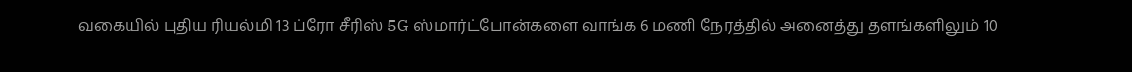வகையில் புதிய ரியல்மி 13 ப்ரோ சீரிஸ் 5G ஸ்மார்ட்போன்களை வாங்க 6 மணி நேரத்தில் அனைத்து தளங்களிலும் 10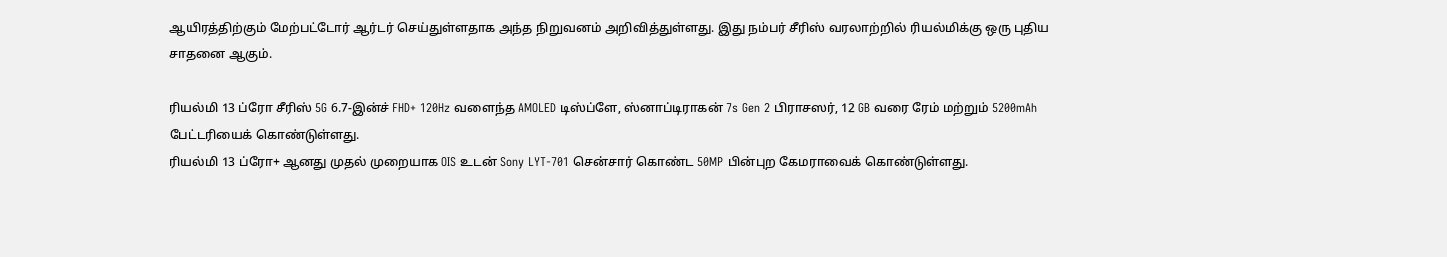ஆயிரத்திற்கும் மேற்பட்டோர் ஆர்டர் செய்துள்ளதாக அந்த நிறுவனம் அறிவித்துள்ளது. இது நம்பர் சீரிஸ் வரலாற்றில் ரியல்மிக்கு ஒரு புதிய சாதனை ஆகும்.

ரியல்மி 13 ப்ரோ சீரிஸ் 5G 6.7-இன்ச் FHD+ 120Hz வளைந்த AMOLED டிஸ்ப்ளே, ஸ்னாப்டிராகன் 7s Gen 2 பிராசஸர், 12 GB வரை ரேம் மற்றும் 5200mAh பேட்டரியைக் கொண்டுள்ளது.
ரியல்மி 13 ப்ரோ+ ஆனது முதல் முறையாக OIS உடன் Sony LYT-701 சென்சார் கொண்ட 50MP பின்புற கேமராவைக் கொண்டுள்ளது.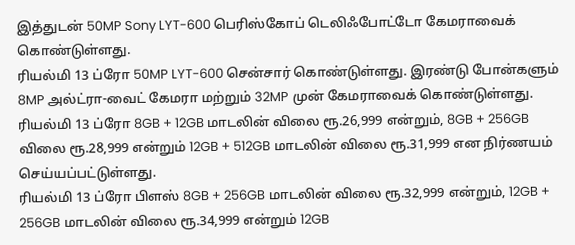இத்துடன் 50MP Sony LYT-600 பெரிஸ்கோப் டெலிஃபோட்டோ கேமராவைக் கொண்டுள்ளது.
ரியல்மி 13 ப்ரோ 50MP LYT-600 சென்சார் கொண்டுள்ளது. இரண்டு போன்களும் 8MP அல்ட்ரா-வைட் கேமரா மற்றும் 32MP முன் கேமராவைக் கொண்டுள்ளது.
ரியல்மி 13 ப்ரோ 8GB + 12GB மாடலின் விலை ரூ.26,999 என்றும், 8GB + 256GB விலை ரூ.28,999 என்றும் 12GB + 512GB மாடலின் விலை ரூ.31,999 என நிர்ணயம் செய்யப்பட்டுள்ளது.
ரியல்மி 13 ப்ரோ பிளஸ் 8GB + 256GB மாடலின் விலை ரூ.32,999 என்றும், 12GB + 256GB மாடலின் விலை ரூ.34,999 என்றும் 12GB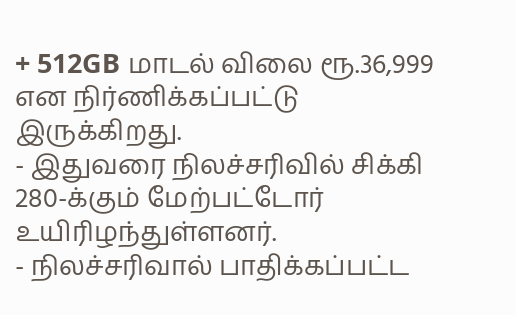+ 512GB மாடல் விலை ரூ.36,999 என நிர்ணிக்கப்பட்டு இருக்கிறது.
- இதுவரை நிலச்சரிவில் சிக்கி 280-க்கும் மேற்பட்டோர் உயிரிழந்துள்ளனர்.
- நிலச்சரிவால் பாதிக்கப்பட்ட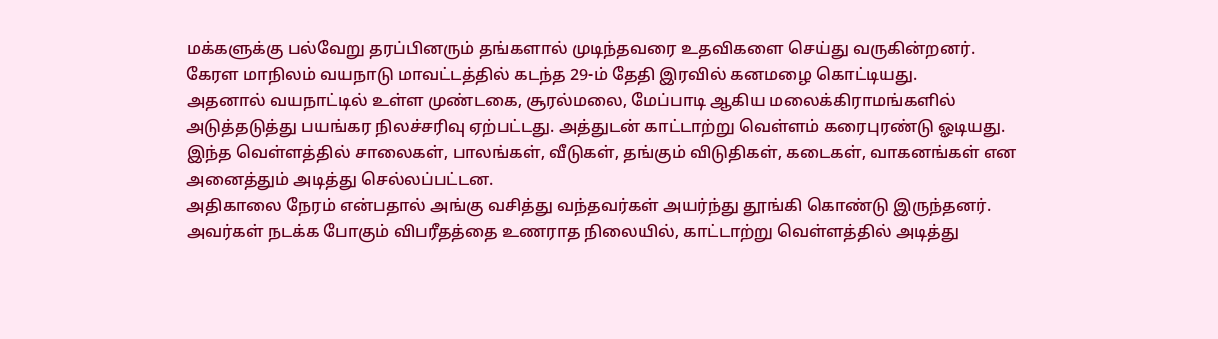மக்களுக்கு பல்வேறு தரப்பினரும் தங்களால் முடிந்தவரை உதவிகளை செய்து வருகின்றனர்.
கேரள மாநிலம் வயநாடு மாவட்டத்தில் கடந்த 29-ம் தேதி இரவில் கனமழை கொட்டியது.
அதனால் வயநாட்டில் உள்ள முண்டகை, சூரல்மலை, மேப்பாடி ஆகிய மலைக்கிராமங்களில் அடுத்தடுத்து பயங்கர நிலச்சரிவு ஏற்பட்டது. அத்துடன் காட்டாற்று வெள்ளம் கரைபுரண்டு ஓடியது. இந்த வெள்ளத்தில் சாலைகள், பாலங்கள், வீடுகள், தங்கும் விடுதிகள், கடைகள், வாகனங்கள் என அனைத்தும் அடித்து செல்லப்பட்டன.
அதிகாலை நேரம் என்பதால் அங்கு வசித்து வந்தவர்கள் அயர்ந்து தூங்கி கொண்டு இருந்தனர். அவர்கள் நடக்க போகும் விபரீதத்தை உணராத நிலையில், காட்டாற்று வெள்ளத்தில் அடித்து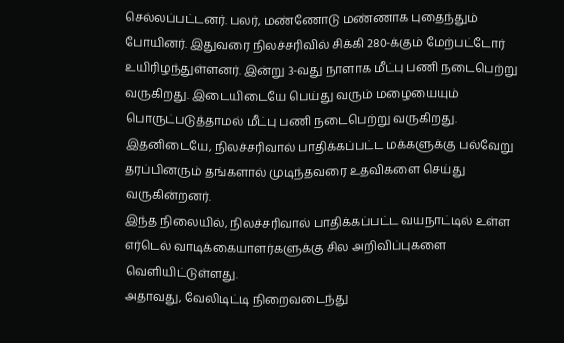செல்லப்பட்டனர். பலர், மண்ணோடு மண்ணாக புதைந்தும் போயினர். இதுவரை நிலச்சரிவில் சிக்கி 280-க்கும் மேற்பட்டோர் உயிரிழந்துள்ளனர். இன்று 3-வது நாளாக மீட்பு பணி நடைபெற்று வருகிறது. இடையிடையே பெய்து வரும் மழையையும் பொருட்படுத்தாமல் மீட்பு பணி நடைபெற்று வருகிறது.
இதனிடையே, நிலச்சரிவால் பாதிக்கப்பட்ட மக்களுக்கு பல்வேறு தரப்பினரும் தங்களால் முடிந்தவரை உதவிகளை செய்து வருகின்றனர்.
இந்த நிலையில், நிலச்சரிவால் பாதிக்கப்பட்ட வயநாட்டில் உள்ள எர்டெல் வாடிக்கையாளர்களுக்கு சில அறிவிப்புகளை வெளியிட்டுள்ளது.
அதாவது, வேலிடிட்டி நிறைவடைந்து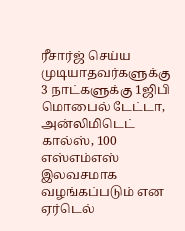ரீசார்ஜ் செய்ய முடியாதவர்களுக்கு 3 நாட்களுக்கு 1ஜிபி மொபைல் டேட்டா, அன்லிமிடெட் கால்ஸ், 100 எஸ்எம்எஸ் இலவசமாக வழங்கப்படும் என ஏர்டெல்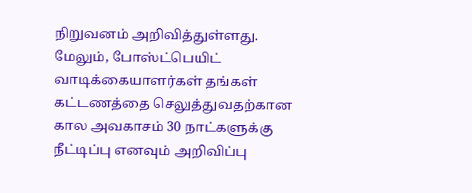நிறுவனம் அறிவித்துள்ளது. மேலும், போஸ்ட்பெயிட் வாடிக்கையாளர்கள் தங்கள் கட்டணத்தை செலுத்துவதற்கான கால அவகாசம் 30 நாட்களுக்கு நீட்டிப்பு எனவும் அறிவிப்பு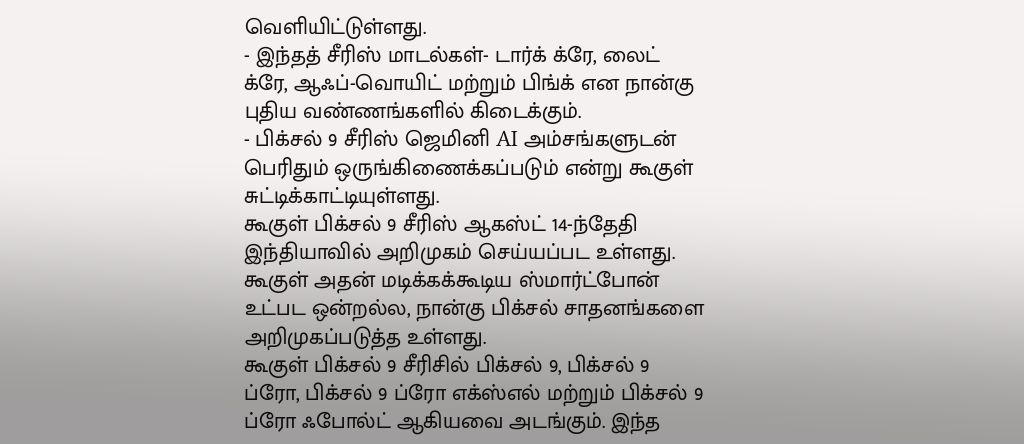வெளியிட்டுள்ளது.
- இந்தத் சீரிஸ் மாடல்கள்- டார்க் க்ரே, லைட் க்ரே, ஆஃப்-வொயிட் மற்றும் பிங்க் என நான்கு புதிய வண்ணங்களில் கிடைக்கும்.
- பிக்சல் 9 சீரிஸ் ஜெமினி AI அம்சங்களுடன் பெரிதும் ஒருங்கிணைக்கப்படும் என்று கூகுள் சுட்டிக்காட்டியுள்ளது.
கூகுள் பிக்சல் 9 சீரிஸ் ஆகஸ்ட் 14-ந்தேதி இந்தியாவில் அறிமுகம் செய்யப்பட உள்ளது. கூகுள் அதன் மடிக்கக்கூடிய ஸ்மார்ட்போன் உட்பட ஒன்றல்ல, நான்கு பிக்சல் சாதனங்களை அறிமுகப்படுத்த உள்ளது.
கூகுள் பிக்சல் 9 சீரிசில் பிக்சல் 9, பிக்சல் 9 ப்ரோ, பிக்சல் 9 ப்ரோ எக்ஸ்எல் மற்றும் பிக்சல் 9 ப்ரோ ஃபோல்ட் ஆகியவை அடங்கும். இந்த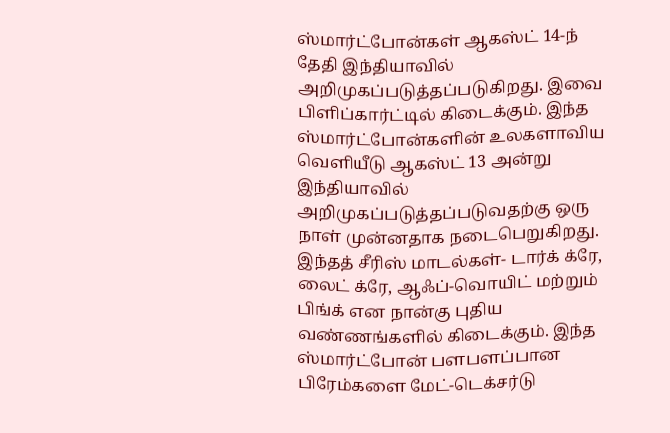ஸ்மார்ட்போன்கள் ஆகஸ்ட் 14-ந் தேதி இந்தியாவில் அறிமுகப்படுத்தப்படுகிறது. இவை பிளிப்கார்ட்டில் கிடைக்கும். இந்த ஸ்மார்ட்போன்களின் உலகளாவிய வெளியீடு ஆகஸ்ட் 13 அன்று இந்தியாவில் அறிமுகப்படுத்தப்படுவதற்கு ஒரு நாள் முன்னதாக நடைபெறுகிறது.
இந்தத் சீரிஸ் மாடல்கள்- டார்க் க்ரே, லைட் க்ரே, ஆஃப்-வொயிட் மற்றும் பிங்க் என நான்கு புதிய வண்ணங்களில் கிடைக்கும். இந்த ஸ்மார்ட்போன் பளபளப்பான பிரேம்களை மேட்-டெக்சர்டு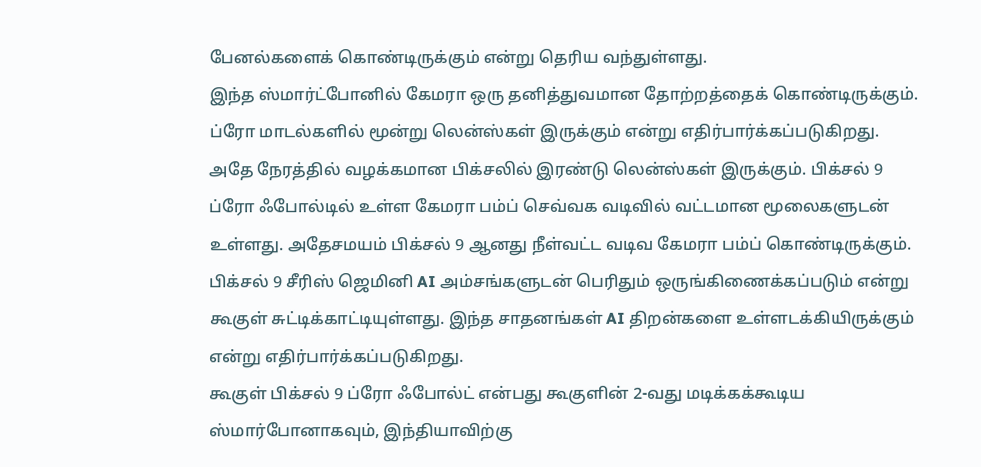பேனல்களைக் கொண்டிருக்கும் என்று தெரிய வந்துள்ளது.
இந்த ஸ்மார்ட்போனில் கேமரா ஒரு தனித்துவமான தோற்றத்தைக் கொண்டிருக்கும். ப்ரோ மாடல்களில் மூன்று லென்ஸ்கள் இருக்கும் என்று எதிர்பார்க்கப்படுகிறது. அதே நேரத்தில் வழக்கமான பிக்சலில் இரண்டு லென்ஸ்கள் இருக்கும். பிக்சல் 9 ப்ரோ ஃபோல்டில் உள்ள கேமரா பம்ப் செவ்வக வடிவில் வட்டமான மூலைகளுடன் உள்ளது. அதேசமயம் பிக்சல் 9 ஆனது நீள்வட்ட வடிவ கேமரா பம்ப் கொண்டிருக்கும்.
பிக்சல் 9 சீரிஸ் ஜெமினி AI அம்சங்களுடன் பெரிதும் ஒருங்கிணைக்கப்படும் என்று கூகுள் சுட்டிக்காட்டியுள்ளது. இந்த சாதனங்கள் AI திறன்களை உள்ளடக்கியிருக்கும் என்று எதிர்பார்க்கப்படுகிறது.
கூகுள் பிக்சல் 9 ப்ரோ ஃபோல்ட் என்பது கூகுளின் 2-வது மடிக்கக்கூடிய ஸ்மார்போனாகவும், இந்தியாவிற்கு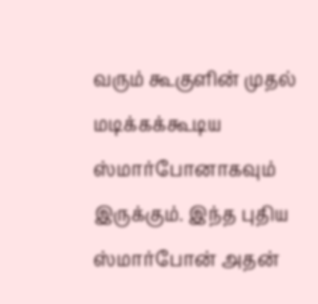வரும் கூகுளின் முதல் மடிக்கக்கூடிய ஸ்மார்போனாகவும் இருக்கும். இந்த புதிய ஸ்மார்போன் அதன்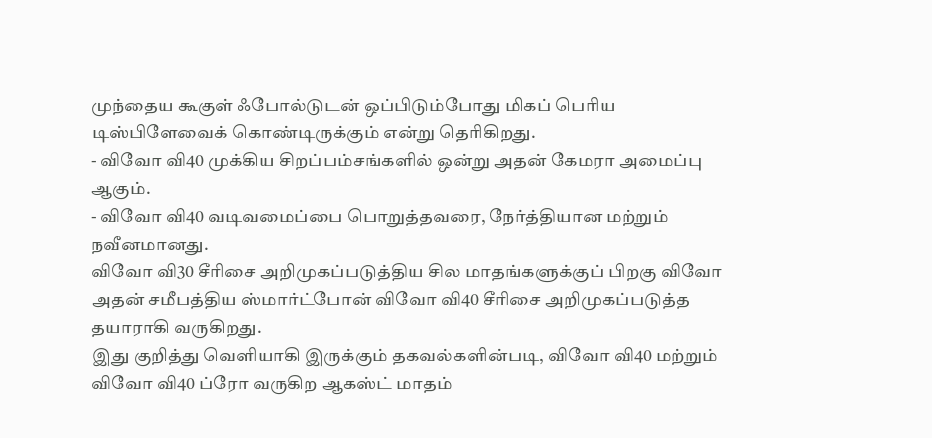முந்தைய கூகுள் ஃபோல்டுடன் ஒப்பிடும்போது மிகப் பெரிய டிஸ்பிளேவைக் கொண்டிருக்கும் என்று தெரிகிறது.
- விவோ வி40 முக்கிய சிறப்பம்சங்களில் ஒன்று அதன் கேமரா அமைப்பு ஆகும்.
- விவோ வி40 வடிவமைப்பை பொறுத்தவரை, நேர்த்தியான மற்றும் நவீனமானது.
விவோ வி30 சீரிசை அறிமுகப்படுத்திய சில மாதங்களுக்குப் பிறகு விவோ அதன் சமீபத்திய ஸ்மார்ட்போன் விவோ வி40 சீரிசை அறிமுகப்படுத்த தயாராகி வருகிறது.
இது குறித்து வெளியாகி இருக்கும் தகவல்களின்படி, விவோ வி40 மற்றும் விவோ வி40 ப்ரோ வருகிற ஆகஸ்ட் மாதம்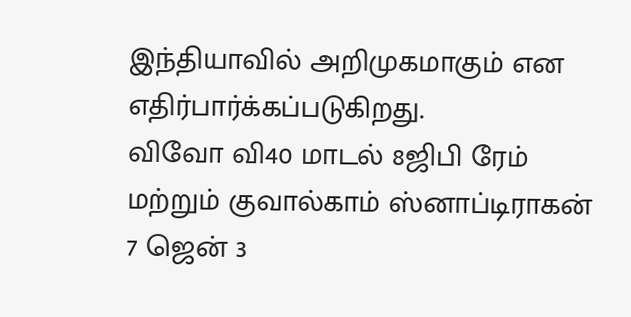இந்தியாவில் அறிமுகமாகும் என எதிர்பார்க்கப்படுகிறது.
விவோ வி40 மாடல் 8ஜிபி ரேம் மற்றும் குவால்காம் ஸ்னாப்டிராகன் 7 ஜென் 3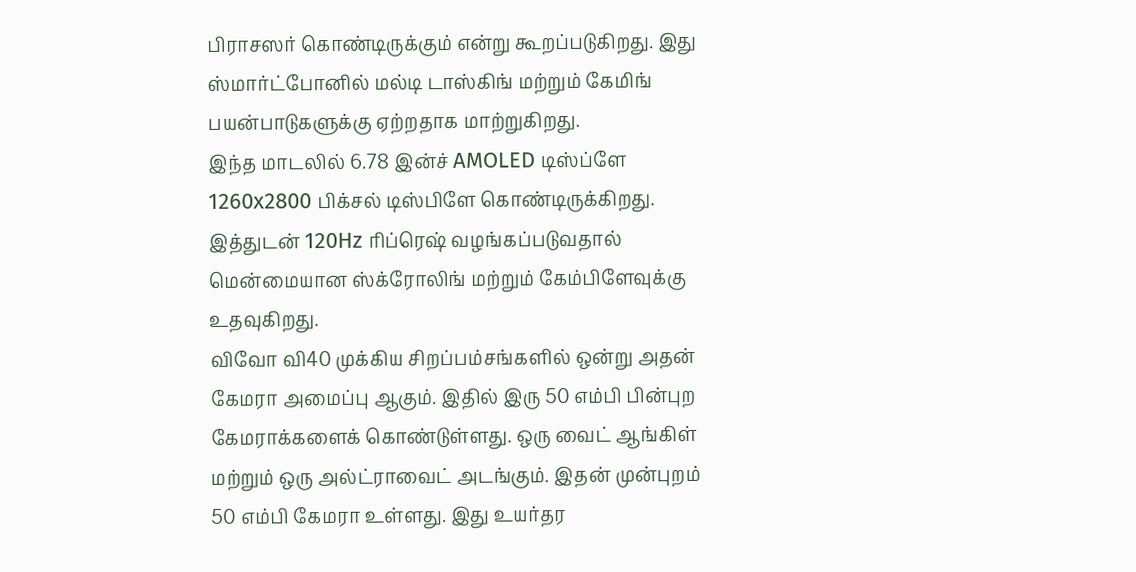பிராசஸர் கொண்டிருக்கும் என்று கூறப்படுகிறது. இது ஸ்மார்ட்போனில் மல்டி டாஸ்கிங் மற்றும் கேமிங் பயன்பாடுகளுக்கு ஏற்றதாக மாற்றுகிறது.
இந்த மாடலில் 6.78 இன்ச் AMOLED டிஸ்ப்ளே 1260x2800 பிக்சல் டிஸ்பிளே கொண்டிருக்கிறது. இத்துடன் 120Hz ரிப்ரெஷ் வழங்கப்படுவதால் மென்மையான ஸ்க்ரோலிங் மற்றும் கேம்பிளேவுக்கு உதவுகிறது.
விவோ வி40 முக்கிய சிறப்பம்சங்களில் ஒன்று அதன் கேமரா அமைப்பு ஆகும். இதில் இரு 50 எம்பி பின்புற கேமராக்களைக் கொண்டுள்ளது. ஒரு வைட் ஆங்கிள் மற்றும் ஒரு அல்ட்ராவைட் அடங்கும். இதன் முன்புறம் 50 எம்பி கேமரா உள்ளது. இது உயர்தர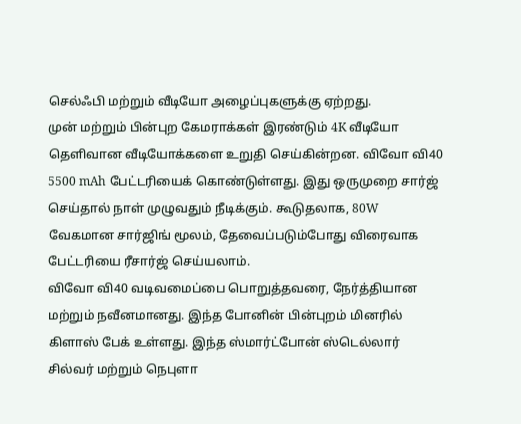செல்ஃபி மற்றும் வீடியோ அழைப்புகளுக்கு ஏற்றது.
முன் மற்றும் பின்புற கேமராக்கள் இரண்டும் 4K வீடியோ தெளிவான வீடியோக்களை உறுதி செய்கின்றன. விவோ வி40 5500 mAh பேட்டரியைக் கொண்டுள்ளது. இது ஒருமுறை சார்ஜ் செய்தால் நாள் முழுவதும் நீடிக்கும். கூடுதலாக, 80W வேகமான சார்ஜிங் மூலம், தேவைப்படும்போது விரைவாக பேட்டரியை ரீசார்ஜ் செய்யலாம்.
விவோ வி40 வடிவமைப்பை பொறுத்தவரை, நேர்த்தியான மற்றும் நவீனமானது. இந்த போனின் பின்புறம் மினரில் கிளாஸ் பேக் உள்ளது. இந்த ஸ்மார்ட்போன் ஸ்டெல்லார் சில்வர் மற்றும் நெபுளா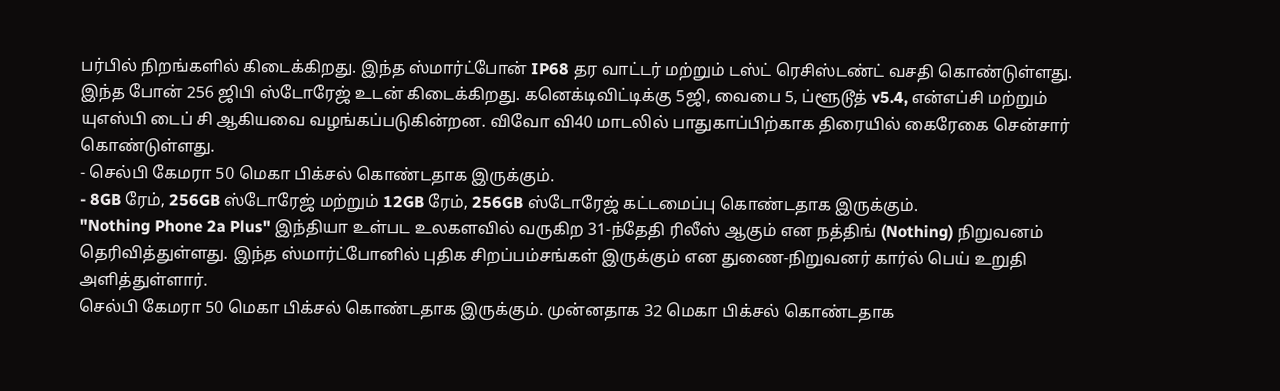பர்பில் நிறங்களில் கிடைக்கிறது. இந்த ஸ்மார்ட்போன் IP68 தர வாட்டர் மற்றும் டஸ்ட் ரெசிஸ்டண்ட் வசதி கொண்டுள்ளது.
இந்த போன் 256 ஜிபி ஸ்டோரேஜ் உடன் கிடைக்கிறது. கனெக்டிவிட்டிக்கு 5ஜி, வைபை 5, ப்ளூடூத் v5.4, என்எப்சி மற்றும் யுஎஸ்பி டைப் சி ஆகியவை வழங்கப்படுகின்றன. விவோ வி40 மாடலில் பாதுகாப்பிற்காக திரையில் கைரேகை சென்சார் கொண்டுள்ளது.
- செல்பி கேமரா 50 மெகா பிக்சல் கொண்டதாக இருக்கும்.
- 8GB ரேம், 256GB ஸ்டோரேஜ் மற்றும் 12GB ரேம், 256GB ஸ்டோரேஜ் கட்டமைப்பு கொண்டதாக இருக்கும்.
"Nothing Phone 2a Plus" இந்தியா உள்பட உலகளவில் வருகிற 31-ந்தேதி ரிலீஸ் ஆகும் என நத்திங் (Nothing) நிறுவனம் தெரிவித்துள்ளது. இந்த ஸ்மார்ட்போனில் புதிக சிறப்பம்சங்கள் இருக்கும் என துணை-நிறுவனர் கார்ல் பெய் உறுதி அளித்துள்ளார்.
செல்பி கேமரா 50 மெகா பிக்சல் கொண்டதாக இருக்கும். முன்னதாக 32 மெகா பிக்சல் கொண்டதாக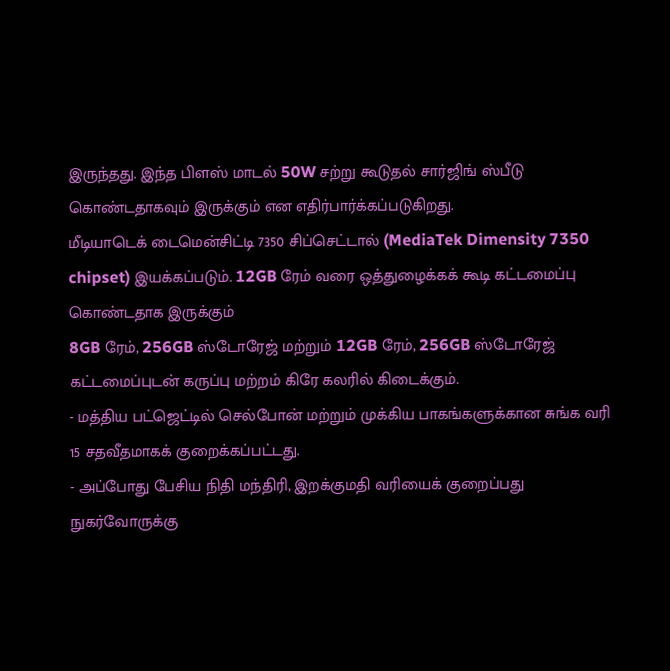இருந்தது. இந்த பிளஸ் மாடல் 50W சற்று கூடுதல் சார்ஜிங் ஸ்பீடு கொண்டதாகவும் இருக்கும் என எதிர்பார்க்கப்படுகிறது.
மீடியாடெக் டைமென்சிட்டி 7350 சிப்செட்டால் (MediaTek Dimensity 7350 chipset) இயக்கப்படும். 12GB ரேம் வரை ஒத்துழைக்கக் கூடி கட்டமைப்பு கொண்டதாக இருக்கும்
8GB ரேம், 256GB ஸ்டோரேஜ் மற்றும் 12GB ரேம், 256GB ஸ்டோரேஜ் கட்டமைப்புடன் கருப்பு மற்றம் கிரே கலரில் கிடைக்கும்.
- மத்திய பட்ஜெட்டில் செல்போன் மற்றும் முக்கிய பாகங்களுக்கான சுங்க வரி 15 சதவீதமாகக் குறைக்கப்பட்டது.
- அப்போது பேசிய நிதி மந்திரி, இறக்குமதி வரியைக் குறைப்பது நுகர்வோருக்கு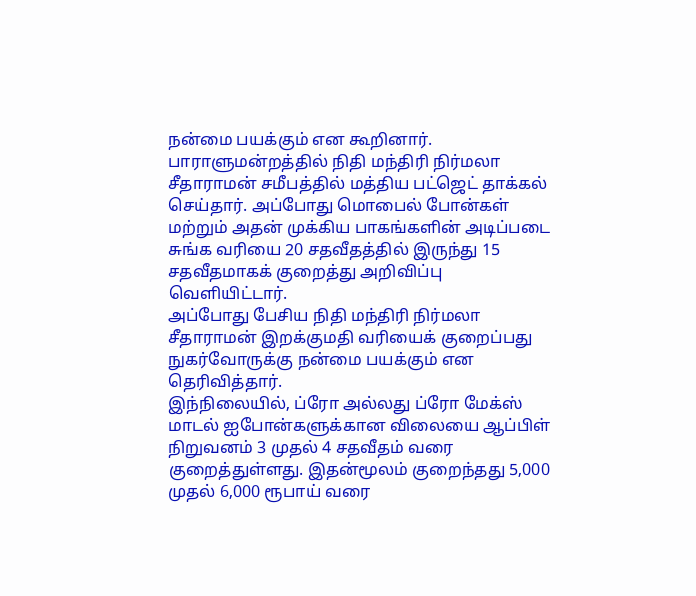நன்மை பயக்கும் என கூறினார்.
பாராளுமன்றத்தில் நிதி மந்திரி நிர்மலா சீதாராமன் சமீபத்தில் மத்திய பட்ஜெட் தாக்கல் செய்தார். அப்போது மொபைல் போன்கள் மற்றும் அதன் முக்கிய பாகங்களின் அடிப்படை சுங்க வரியை 20 சதவீதத்தில் இருந்து 15 சதவீதமாகக் குறைத்து அறிவிப்பு வெளியிட்டார்.
அப்போது பேசிய நிதி மந்திரி நிர்மலா சீதாராமன் இறக்குமதி வரியைக் குறைப்பது நுகர்வோருக்கு நன்மை பயக்கும் என தெரிவித்தார்.
இந்நிலையில், ப்ரோ அல்லது ப்ரோ மேக்ஸ் மாடல் ஐபோன்களுக்கான விலையை ஆப்பிள் நிறுவனம் 3 முதல் 4 சதவீதம் வரை குறைத்துள்ளது. இதன்மூலம் குறைந்தது 5,000 முதல் 6,000 ரூபாய் வரை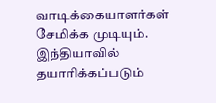வாடிக்கையாளர்கள் சேமிக்க முடியும்.
இந்தியாவில் தயாரிக்கப்படும்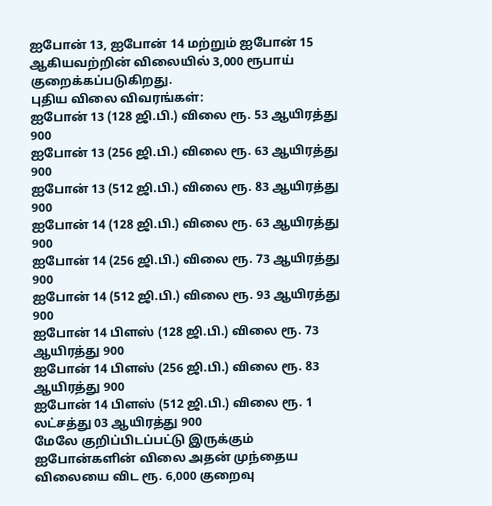ஐபோன் 13, ஐபோன் 14 மற்றும் ஐபோன் 15 ஆகியவற்றின் விலையில் 3,000 ரூபாய் குறைக்கப்படுகிறது.
புதிய விலை விவரங்கள்:
ஐபோன் 13 (128 ஜி.பி.) விலை ரூ. 53 ஆயிரத்து 900
ஐபோன் 13 (256 ஜி.பி.) விலை ரூ. 63 ஆயிரத்து 900
ஐபோன் 13 (512 ஜி.பி.) விலை ரூ. 83 ஆயிரத்து 900
ஐபோன் 14 (128 ஜி.பி.) விலை ரூ. 63 ஆயிரத்து 900
ஐபோன் 14 (256 ஜி.பி.) விலை ரூ. 73 ஆயிரத்து 900
ஐபோன் 14 (512 ஜி.பி.) விலை ரூ. 93 ஆயிரத்து 900
ஐபோன் 14 பிளஸ் (128 ஜி.பி.) விலை ரூ. 73 ஆயிரத்து 900
ஐபோன் 14 பிளஸ் (256 ஜி.பி.) விலை ரூ. 83 ஆயிரத்து 900
ஐபோன் 14 பிளஸ் (512 ஜி.பி.) விலை ரூ. 1 லட்சத்து 03 ஆயிரத்து 900
மேலே குறிப்பிடப்பட்டு இருக்கும் ஐபோன்களின் விலை அதன் முந்தைய விலையை விட ரூ. 6,000 குறைவு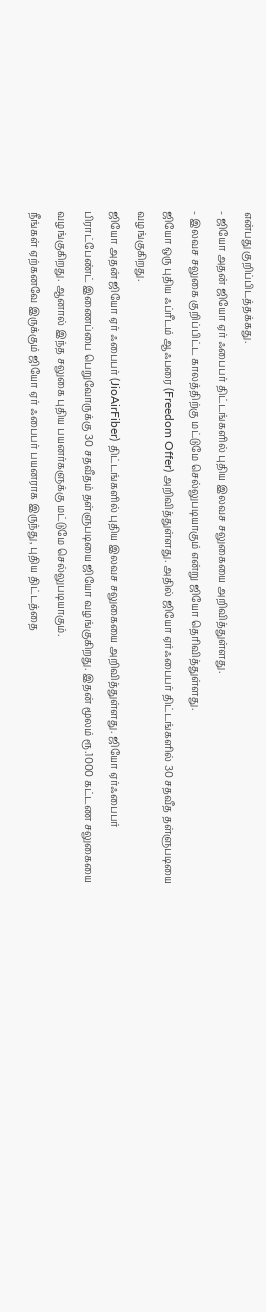என்பது குறிப்பிடத்தக்கது.
- ஜியோ அதன் ஜியோ ஏர் ஃபைபர் திட்டங்களில் புதிய இலவச சலுகையை அறிவித்துள்ளது.
- இலவச சலுகை குறிப்பிட்ட காலத்திற்கு மட்டுமே செல்லுபடியாகும் என்று ஜியோ தெரிவித்துள்ளது.
ஜியோ ஒரு புதிய ஃப்ரீடம் ஆஃபரை (Freedom Offer) அறிவித்துள்ளது. அதில் ஜியோ ஏர்ஃபைபர் திட்டங்களில் 30 சதவீத தள்ளுபடியை வழங்குகிறது.
ஜியோ அதன் ஜியோ ஏர் ஃபைபர் (JioAirFiber) திட்டங்களில் புதிய இலவச சலுகையை அறிவித்துள்ளது. ஜியோ ஏர்ஃபைபர் பிராட்பேண்ட் இணைப்பை பெறுவோருக்கு 30 சதவீதம் தள்ளுபடியை ஜியோ வழங்குகிறது. இதன் மூலம் ரூ.1000 கட்டண சலுகையை வழங்குகிறது. ஆனால் இந்த சலுகை புதிய பயனர்களுக்கு மட்டுமே செல்லுபடியாகும்.
நீங்கள் ஏற்கனவே இருக்கும் ஜியோ ஏர் ஃபைபர் பயனராக இருந்து, புதிய திட்டத்தை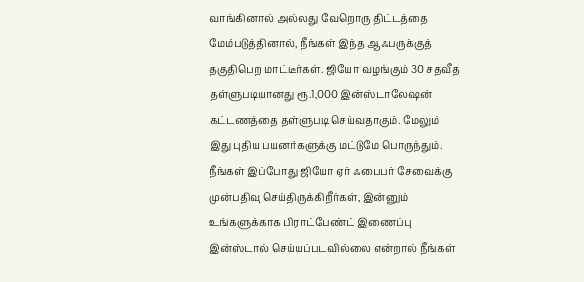வாங்கினால் அல்லது வேறொரு திட்டத்தை மேம்படுத்தினால், நீங்கள் இந்த ஆஃபருக்குத் தகுதிபெற மாட்டீர்கள். ஜியோ வழங்கும் 30 சதவீத தள்ளுபடியானது ரூ.1,000 இன்ஸ்டாலேஷன் கட்டணத்தை தள்ளுபடி செய்வதாகும். மேலும் இது புதிய பயனர்களுக்கு மட்டுமே பொருந்தும்.
நீங்கள் இப்போது ஜியோ ஏர் ஃபைபர் சேவைக்கு முன்பதிவு செய்திருக்கிறீர்கள், இன்னும் உங்களுக்காக பிராட்பேண்ட் இணைப்பு இன்ஸ்டால் செய்யப்படவில்லை என்றால் நீங்கள்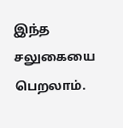இந்த சலுகையை பெறலாம்.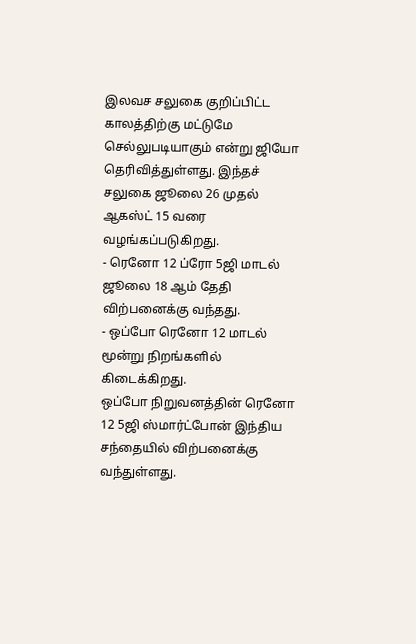இலவச சலுகை குறிப்பிட்ட காலத்திற்கு மட்டுமே செல்லுபடியாகும் என்று ஜியோ தெரிவித்துள்ளது. இந்தச் சலுகை ஜூலை 26 முதல் ஆகஸ்ட் 15 வரை வழங்கப்படுகிறது.
- ரெனோ 12 ப்ரோ 5ஜி மாடல் ஜூலை 18 ஆம் தேதி விற்பனைக்கு வந்தது.
- ஒப்போ ரெனோ 12 மாடல் மூன்று நிறங்களில் கிடைக்கிறது.
ஒப்போ நிறுவனத்தின் ரெனோ 12 5ஜி ஸ்மார்ட்போன் இந்திய சந்தையில் விற்பனைக்கு வந்துள்ளது.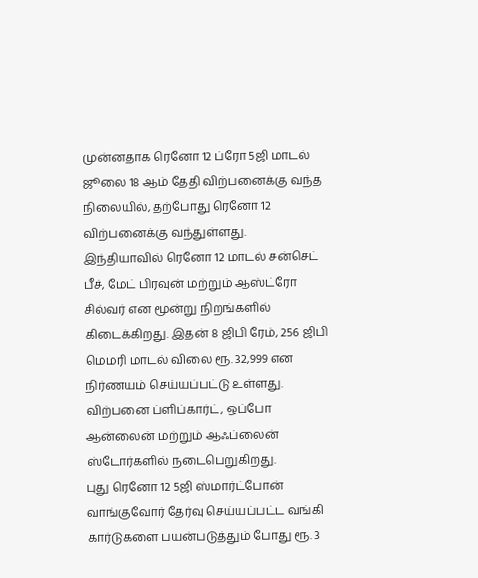முன்னதாக ரெனோ 12 ப்ரோ 5ஜி மாடல் ஜூலை 18 ஆம் தேதி விற்பனைக்கு வந்த நிலையில், தற்போது ரெனோ 12 விற்பனைக்கு வந்துள்ளது.
இந்தியாவில் ரெனோ 12 மாடல் சன்செட் பீச், மேட் பிரவுன் மற்றும் ஆஸ்ட்ரோ சில்வர் என மூன்று நிறங்களில் கிடைக்கிறது. இதன் 8 ஜிபி ரேம், 256 ஜிபி மெமரி மாடல் விலை ரூ. 32,999 என நிர்ணயம் செய்யப்பட்டு உள்ளது. விற்பனை ப்ளிப்கார்ட், ஒப்போ ஆன்லைன் மற்றும் ஆஃப்லைன் ஸ்டோர்களில் நடைபெறுகிறது.
புது ரெனோ 12 5ஜி ஸ்மார்ட்போன் வாங்குவோர் தேர்வு செய்யப்பட்ட வங்கி கார்டுகளை பயன்படுத்தும் போது ரூ. 3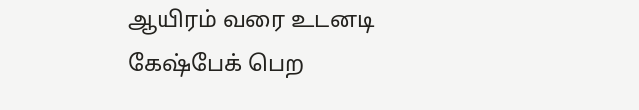ஆயிரம் வரை உடனடி கேஷ்பேக் பெற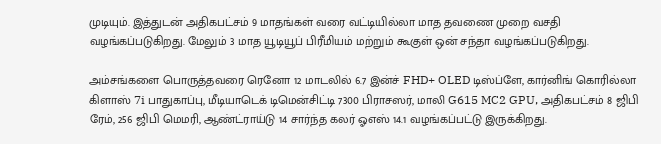முடியும். இத்துடன் அதிகபட்சம் 9 மாதங்கள் வரை வட்டியில்லா மாத தவணை முறை வசதி வழங்கப்படுகிறது. மேலும் 3 மாத யூடியூப் பிரீமியம் மற்றும் கூகுள் ஒன் சந்தா வழங்கப்படுகிறது.

அம்சங்களை பொருத்தவரை ரெனோ 12 மாடலில் 6.7 இன்ச் FHD+ OLED டிஸ்ப்ளே, கார்னிங் கொரில்லா கிளாஸ் 7i பாதுகாப்பு, மீடியாடெக் டிமென்சிட்டி 7300 பிராசஸர், மாலி G615 MC2 GPU, அதிகபட்சம் 8 ஜிபி ரேம், 256 ஜிபி மெமரி, ஆண்ட்ராய்டு 14 சார்ந்த கலர் ஓஎஸ் 14.1 வழங்கப்பட்டு இருக்கிறது.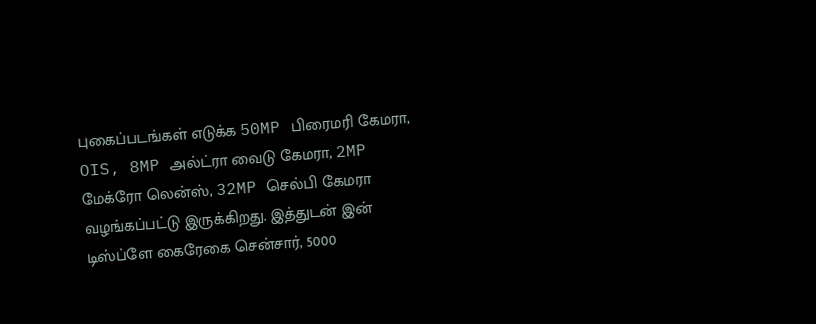புகைப்படங்கள் எடுக்க 50MP பிரைமரி கேமரா, OIS, 8MP அல்ட்ரா வைடு கேமரா, 2MP மேக்ரோ லென்ஸ், 32MP செல்பி கேமரா வழங்கப்பட்டு இருக்கிறது. இத்துடன் இன் டிஸ்ப்ளே கைரேகை சென்சார், 5000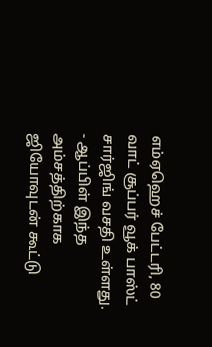எம்ஏஹெச் பேட்டரி, 80 வாட் சூப்பர் வூக் பாஸ்ட் சார்ஜிங் வசதி உள்ளது.
- ஆப்பிள் இந்த அம்சத்திற்காக ஜியோவுடன் கூட்டு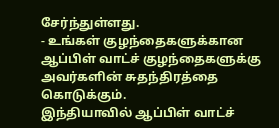சேர்ந்துள்ளது.
- உங்கள் குழந்தைகளுக்கான ஆப்பிள் வாட்ச் குழந்தைகளுக்கு அவர்களின் சுதந்திரத்தை கொடுக்கும்.
இந்தியாவில் ஆப்பிள் வாட்ச்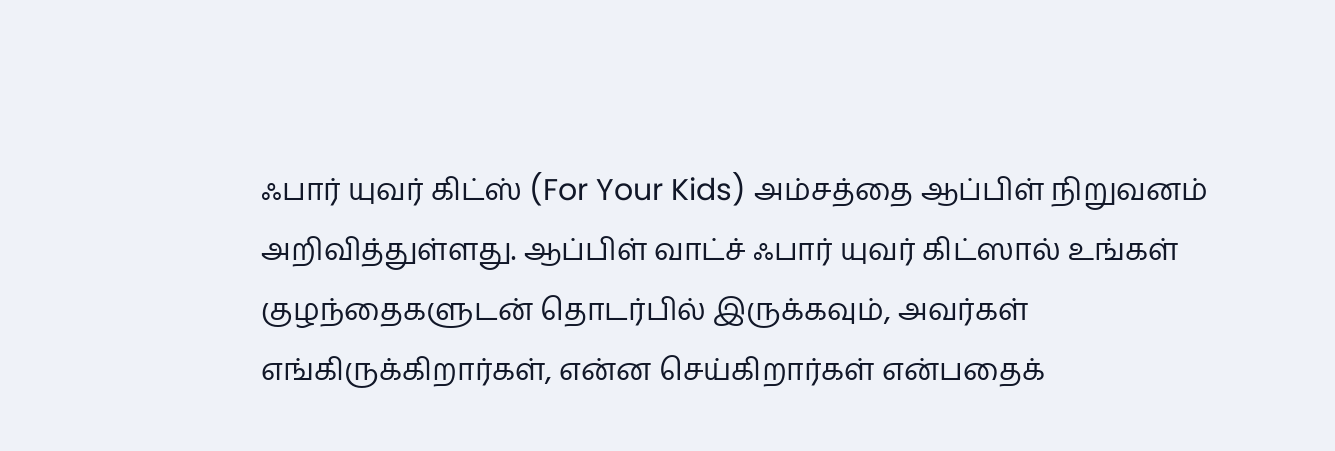ஃபார் யுவர் கிட்ஸ் (For Your Kids) அம்சத்தை ஆப்பிள் நிறுவனம் அறிவித்துள்ளது. ஆப்பிள் வாட்ச் ஃபார் யுவர் கிட்ஸால் உங்கள் குழந்தைகளுடன் தொடர்பில் இருக்கவும், அவர்கள் எங்கிருக்கிறார்கள், என்ன செய்கிறார்கள் என்பதைக்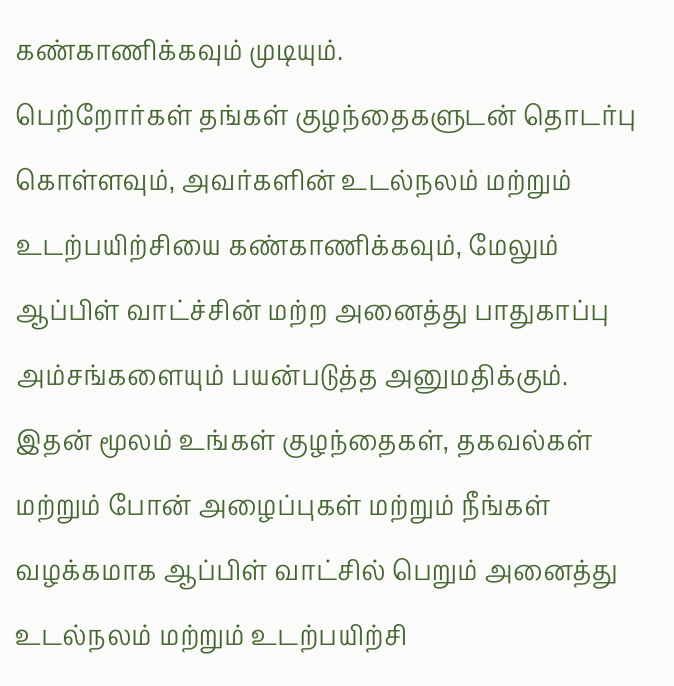கண்காணிக்கவும் முடியும்.
பெற்றோர்கள் தங்கள் குழந்தைகளுடன் தொடர்பு கொள்ளவும், அவர்களின் உடல்நலம் மற்றும் உடற்பயிற்சியை கண்காணிக்கவும், மேலும் ஆப்பிள் வாட்ச்சின் மற்ற அனைத்து பாதுகாப்பு அம்சங்களையும் பயன்படுத்த அனுமதிக்கும்.
இதன் மூலம் உங்கள் குழந்தைகள், தகவல்கள் மற்றும் போன் அழைப்புகள் மற்றும் நீங்கள் வழக்கமாக ஆப்பிள் வாட்சில் பெறும் அனைத்து உடல்நலம் மற்றும் உடற்பயிற்சி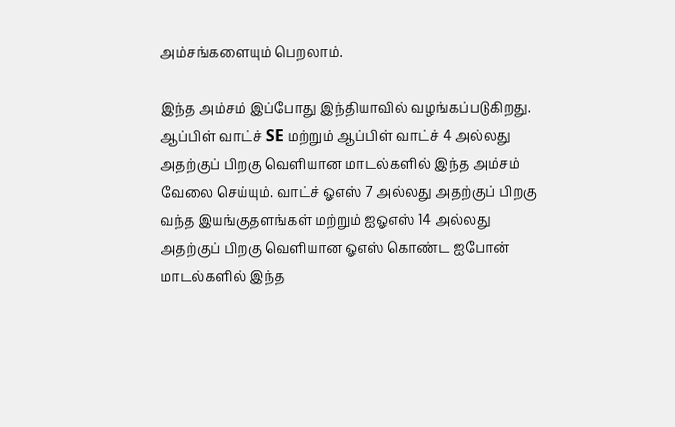அம்சங்களையும் பெறலாம்.

இந்த அம்சம் இப்போது இந்தியாவில் வழங்கப்படுகிறது. ஆப்பிள் வாட்ச் SE மற்றும் ஆப்பிள் வாட்ச் 4 அல்லது அதற்குப் பிறகு வெளியான மாடல்களில் இந்த அம்சம் வேலை செய்யும். வாட்ச் ஓஎஸ் 7 அல்லது அதற்குப் பிறகு வந்த இயங்குதளங்கள் மற்றும் ஐஓஎஸ் 14 அல்லது அதற்குப் பிறகு வெளியான ஓஎஸ் கொண்ட ஐபோன் மாடல்களில் இந்த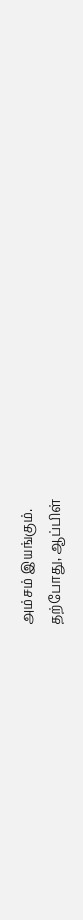அம்சம் இயங்கும்.
தற்போது, ஆப்பிள்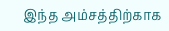இந்த அம்சத்திற்காக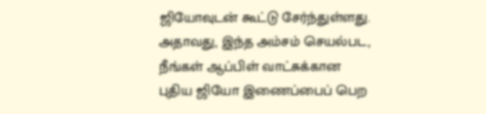ஜியோவுடன் கூட்டு சேர்ந்துள்ளது. அதாவது, இந்த அம்சம் செயல்பட, நீங்கள் ஆப்பிள் வாட்சுக்கான புதிய ஜியோ இணைப்பைப் பெற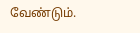வேண்டும்.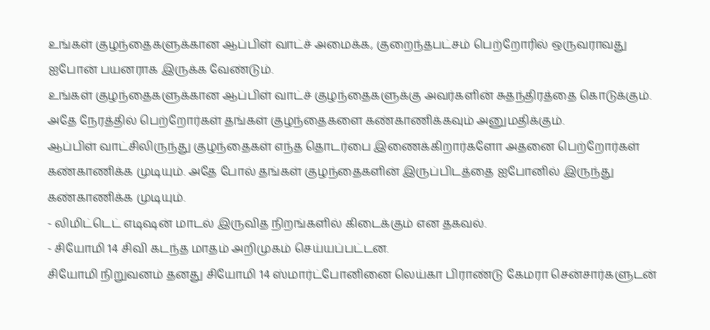உங்கள் குழந்தைகளுக்கான ஆப்பிள் வாட்ச் அமைக்க, குறைந்தபட்சம் பெற்றோரில் ஒருவராவது ஐபோன் பயனராக இருக்க வேண்டும்.
உங்கள் குழந்தைகளுக்கான ஆப்பிள் வாட்ச் குழந்தைகளுக்கு அவர்களின் சுதந்திரத்தை கொடுக்கும். அதே நேரத்தில் பெற்றோர்கள் தங்கள் குழந்தைகளை கண்காணிக்கவும் அனுமதிக்கும்.
ஆப்பிள் வாட்சிலிருந்து குழந்தைகள் எந்த தொடர்பை இணைக்கிறார்களோ அதனை பெற்றோர்கள் கண்காணிக்க முடியும். அதே போல் தங்கள் குழந்தைகளின் இருப்பிடத்தை ஐபோனில் இருந்து கண்காணிக்க முடியும்.
- லிமிட்டெட் எடிஷன் மாடல் இருவித நிறங்களில் கிடைக்கும் என தகவல்.
- சியோமி 14 சிவி கடந்த மாதம் அறிமுகம் செய்யப்பட்டன.
சியோமி நிறுவனம் தனது சியோமி 14 ஸ்மார்ட்போனினை லெய்கா பிராண்டு கேமரா சென்சார்களுடன்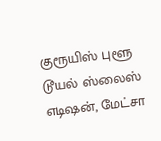குரூயிஸ் புளூ டூயல் ஸ்லைஸ் எடிஷன், மேட்சா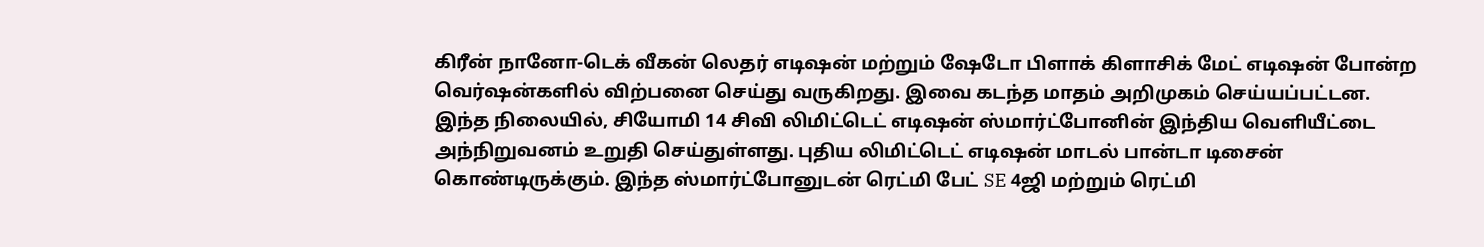கிரீன் நானோ-டெக் வீகன் லெதர் எடிஷன் மற்றும் ஷேடோ பிளாக் கிளாசிக் மேட் எடிஷன் போன்ற வெர்ஷன்களில் விற்பனை செய்து வருகிறது. இவை கடந்த மாதம் அறிமுகம் செய்யப்பட்டன.
இந்த நிலையில், சியோமி 14 சிவி லிமிட்டெட் எடிஷன் ஸ்மார்ட்போனின் இந்திய வெளியீட்டை அந்நிறுவனம் உறுதி செய்துள்ளது. புதிய லிமிட்டெட் எடிஷன் மாடல் பான்டா டிசைன் கொண்டிருக்கும். இந்த ஸ்மார்ட்போனுடன் ரெட்மி பேட் SE 4ஜி மற்றும் ரெட்மி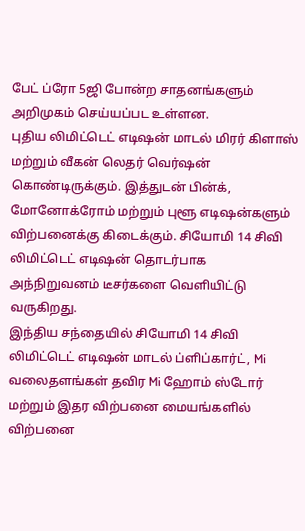பேட் ப்ரோ 5ஜி போன்ற சாதனங்களும் அறிமுகம் செய்யப்பட உள்ளன.
புதிய லிமிட்டெட் எடிஷன் மாடல் மிரர் கிளாஸ் மற்றும் வீகன் லெதர் வெர்ஷன் கொண்டிருக்கும். இத்துடன் பின்க், மோனோக்ரோம் மற்றும் புளூ எடிஷன்களும் விற்பனைக்கு கிடைக்கும். சியோமி 14 சிவி லிமிட்டெட் எடிஷன் தொடர்பாக அந்நிறுவனம் டீசர்களை வெளியிட்டு வருகிறது.
இந்திய சந்தையில் சியோமி 14 சிவி லிமிட்டெட் எடிஷன் மாடல் ப்ளிப்கார்ட், Mi வலைதளங்கள் தவிர Mi ஹோம் ஸ்டோர் மற்றும் இதர விற்பனை மையங்களில் விற்பனை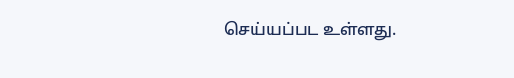செய்யப்பட உள்ளது.